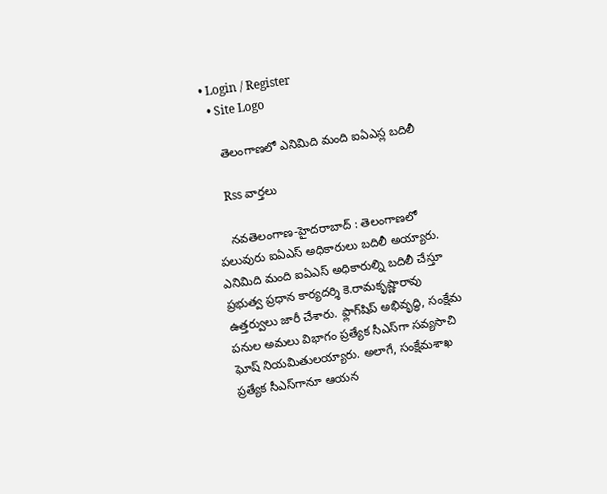• Login / Register
  • Site Logo

    తెలంగాణలో ఎనిమిది మంది ఐఏఎస్ల బదిలీ

    Rss వార్తలు

    న‌వ‌తెలంగాణ‌-హైద‌రాబాద్ : తెలంగాణలో పలువురు ఐఏఎస్‌ అధికారులు బదిలీ అయ్యారు. ఎనిమిది మంది ఐఏఎస్‌ అధికారుల్ని బదిలీ చేస్తూ ప్రభుత్వ ప్రధాన కార్యదర్శి కె.రామకృష్ణారావు ఉత్తర్వులు జారీ చేశారు. ఫ్లాగ్‌షిప్‌ అభివృద్ధి, సంక్షేమ పనుల అమలు విభాగం ప్రత్యేక సీఎస్‌గా సవ్యసాచి ఘోష్‌ నియమితులయ్యారు. అలాగే, సంక్షేమశాఖ ప్రత్యేక సీఎస్‌గానూ ఆయన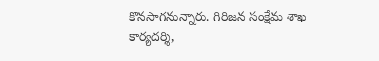కొనసాగనున్నారు. గిరిజన సంక్షేమ శాఖ కార్యదర్శి,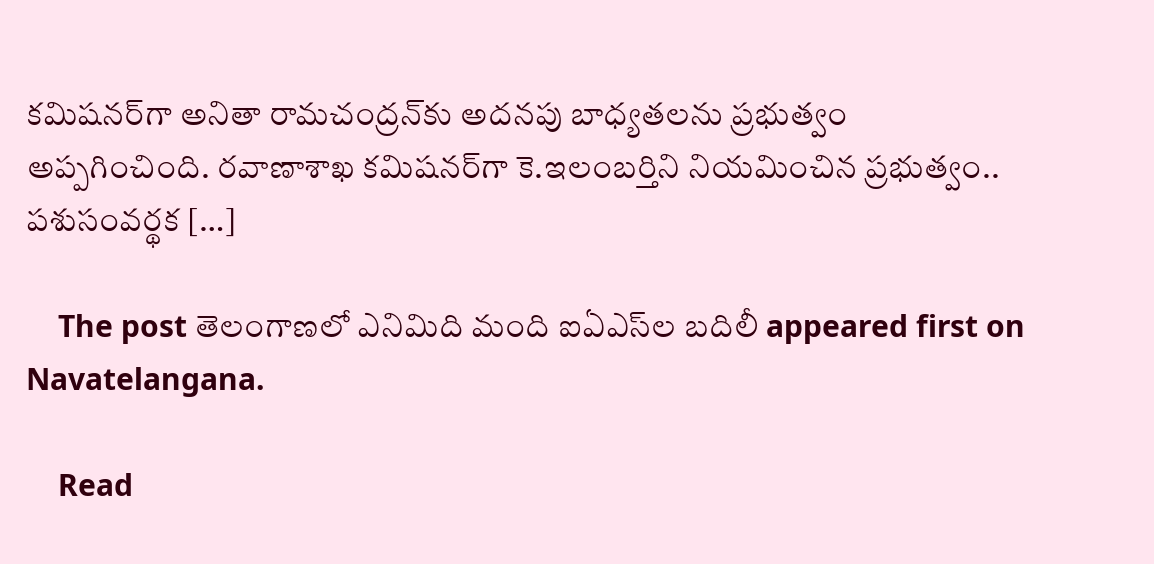కమిషనర్‌గా అనితా రామచంద్రన్‌కు అదనపు బాధ్యతలను ప్రభుత్వం అప్పగించింది. రవాణాశాఖ కమిషనర్‌గా కె.ఇలంబర్తిని నియమించిన ప్రభుత్వం.. పశుసంవర్థక […]

    The post తెలంగాణలో ఎనిమిది మంది ఐఏఎస్‌ల బదిలీ appeared first on Navatelangana.

    Read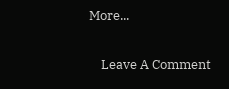More...

    Leave A Comment